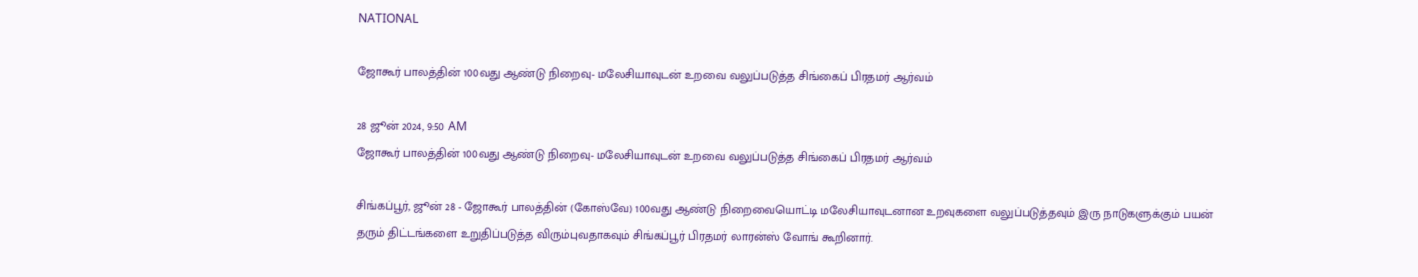NATIONAL

ஜோகூர் பாலத்தின் 100வது ஆண்டு நிறைவு- மலேசியாவுடன் உறவை வலுப்படுத்த சிங்கைப் பிரதமர் ஆர்வம்

28 ஜூன் 2024, 9:50 AM
ஜோகூர் பாலத்தின் 100வது ஆண்டு நிறைவு- மலேசியாவுடன் உறவை வலுப்படுத்த சிங்கைப் பிரதமர் ஆர்வம்

சிங்கப்பூர், ஜூன் 28 - ஜோகூர் பாலத்தின் (கோஸ்வே) 100வது ஆண்டு நிறைவையொட்டி மலேசியாவுடனான உறவுகளை வலுப்படுத்தவும் இரு நாடுகளுக்கும் பயன் தரும் திட்டங்களை உறுதிப்படுத்த விரும்புவதாகவும் சிங்கப்பூர் பிரதமர் லாரன்ஸ் வோங் கூறினார்.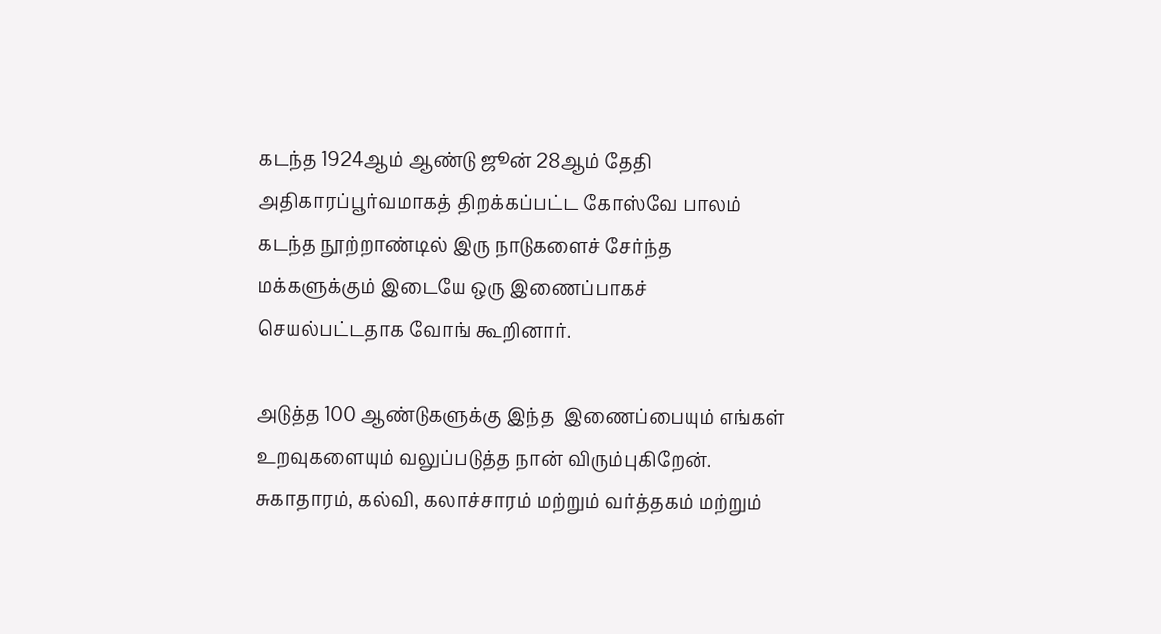கடந்த 1924ஆம் ஆண்டு ஜூன் 28ஆம் தேதி அதிகாரப்பூர்வமாகத் திறக்கப்பட்ட கோஸ்வே பாலம் கடந்த நூற்றாண்டில் இரு நாடுகளைச் சேர்ந்த மக்களுக்கும் இடையே ஒரு இணைப்பாகச் செயல்பட்டதாக வோங் கூறினார்.

அடுத்த 100 ஆண்டுகளுக்கு இந்த  இணைப்பையும் எங்கள் உறவுகளையும் வலுப்படுத்த நான் விரும்புகிறேன்.  சுகாதாரம், கல்வி, கலாச்சாரம் மற்றும் வர்த்தகம் மற்றும்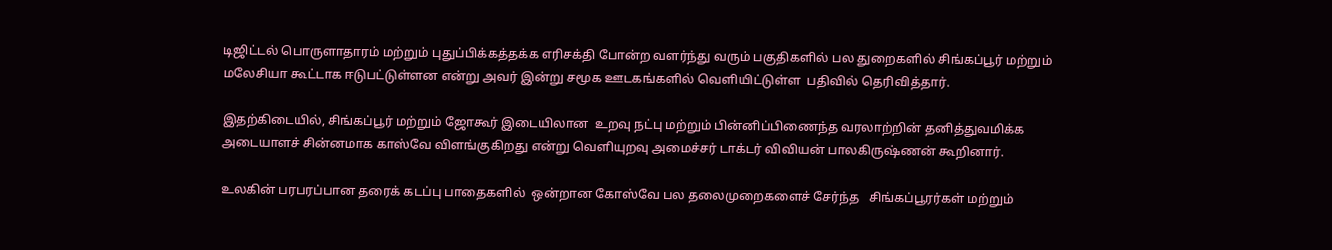டிஜிட்டல் பொருளாதாரம் மற்றும் புதுப்பிக்கத்தக்க எரிசக்தி போன்ற வளர்ந்து வரும் பகுதிகளில் பல துறைகளில் சிங்கப்பூர் மற்றும் மலேசியா கூட்டாக ஈடுபட்டுள்ளன என்று அவர் இன்று சமூக ஊடகங்களில் வெளியிட்டுள்ள  பதிவில் தெரிவித்தார்.

இதற்கிடையில், சிங்கப்பூர் மற்றும் ஜோகூர் இடையிலான  உறவு நட்பு மற்றும் பின்னிப்பிணைந்த வரலாற்றின் தனித்துவமிக்க அடையாளச் சின்னமாக காஸ்வே விளங்குகிறது என்று வெளியுறவு அமைச்சர் டாக்டர் விவியன் பாலகிருஷ்ணன் கூறினார்.

உலகின் பரபரப்பான தரைக் கடப்பு பாதைகளில்  ஒன்றான கோஸ்வே பல தலைமுறைகளைச் சேர்ந்த   சிங்கப்பூரர்கள் மற்றும்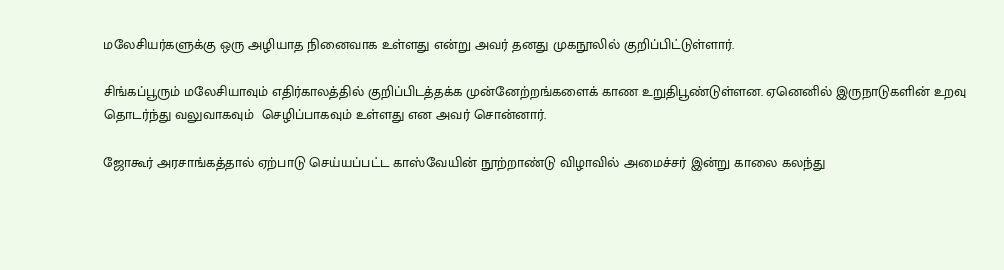மலேசியர்களுக்கு ஒரு அழியாத நினைவாக உள்ளது என்று அவர் தனது முகநூலில் குறிப்பிட்டுள்ளார்.

சிங்கப்பூரும் மலேசியாவும் எதிர்காலத்தில் குறிப்பிடத்தக்க முன்னேற்றங்களைக் காண உறுதிபூண்டுள்ளன. ஏனெனில் இருநாடுகளின் உறவு தொடர்ந்து வலுவாகவும்  செழிப்பாகவும் உள்ளது என அவர் சொன்னார்.

ஜோகூர் அரசாங்கத்தால் ஏற்பாடு செய்யப்பட்ட காஸ்வேயின் நூற்றாண்டு விழாவில் அமைச்சர் இன்று காலை கலந்து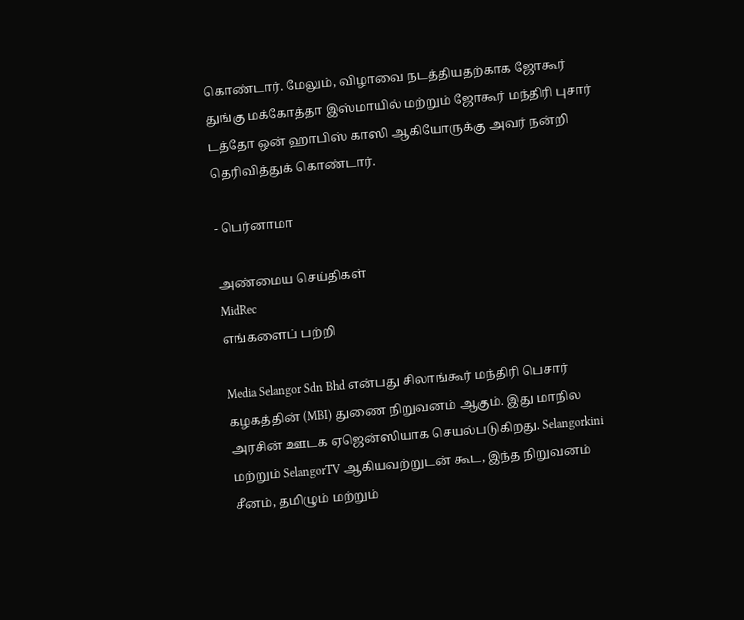கொண்டார். மேலும், விழாவை நடத்தியதற்காக ஜோகூர்  துங்கு மக்கோத்தா இஸ்மாயில் மற்றும் ஜோகூர் மந்திரி புசார் டத்தோ ஒன் ஹாபிஸ் காஸி ஆகியோருக்கு அவர் நன்றி தெரிவித்துக் கொண்டார்.

- பெர்னாமா

அண்மைய செய்திகள்
MidRec
எங்களைப் பற்றி

Media Selangor Sdn Bhd என்பது சிலாங்கூர் மந்திரி பெசார் கழகத்தின் (MBI) துணை நிறுவனம் ஆகும். இது மாநில அரசின் ஊடக ஏஜென்ஸியாக செயல்படுகிறது. Selangorkini மற்றும் SelangorTV ஆகியவற்றுடன் கூட, இந்த நிறுவனம் சீனம், தமிழும் மற்றும்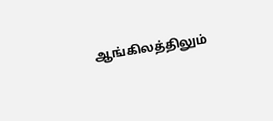ஆங்கிலத்திலும்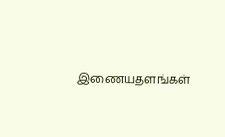இணையதளங்கள்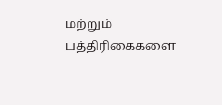மற்றும் பத்திரிகைகளை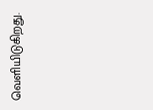வெளியிடுகிறது.